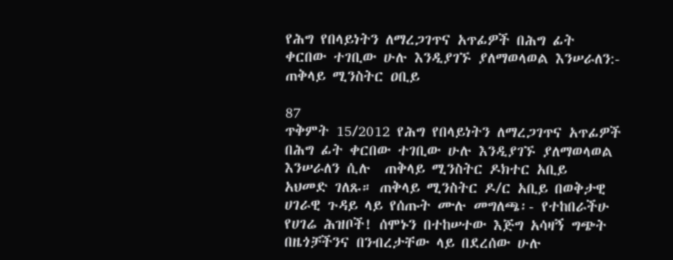የሕግ የበላይነትን ለማረጋገጥና አጥፊዎች በሕግ ፊት ቀርበው ተገቢው ሁሉ እንዲያገኙ ያለማወላወል እንሠራለን:- ጠቅላይ ሚንስትር ዐቢይ

87
ጥቅምት 15/2012 የሕግ የበላይነትን ለማረጋገጥና አጥፊዎች በሕግ ፊት ቀርበው ተገቢው ሁሉ እንዲያገኙ ያለማወላወል እንሠራለን ሲሉ  ጠቅላይ ሚንስትር ዶክተር አቢይ  አህመድ ገለጹ። ጠቅላይ ሚንስትር ዶ/ር አቢይ በወቅታዊ ሀገራዊ ጉዳይ ላይ የሰጡት ሙሉ መግለጫ፡- የተከበራችሁ የሀገሬ ሕዝቦች! ሰሞኑን በተከሠተው እጅግ አሳዛኝ ግጭት በዜጎቻችንና በንብረታቸው ላይ በደረሰው ሁሉ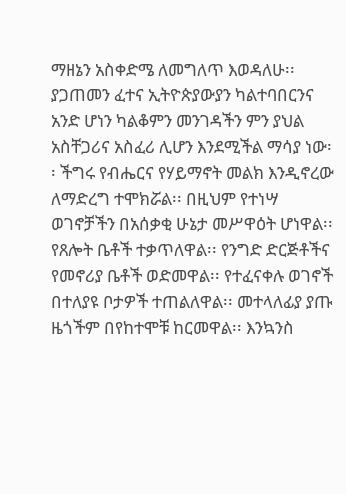ማዘኔን አስቀድሜ ለመግለጥ እወዳለሁ፡፡ ያጋጠመን ፈተና ኢትዮጵያውያን ካልተባበርንና አንድ ሆነን ካልቆምን መንገዳችን ምን ያህል አስቸጋሪና አስፈሪ ሊሆን እንደሚችል ማሳያ ነው፡፡ ችግሩ የብሔርና የሃይማኖት መልክ እንዲኖረው ለማድረግ ተሞክሯል፡፡ በዚህም የተነሣ ወገኖቻችን በአሰቃቂ ሁኔታ መሥዋዕት ሆነዋል፡፡ የጸሎት ቤቶች ተቃጥለዋል፡፡ የንግድ ድርጅቶችና የመኖሪያ ቤቶች ወድመዋል፡፡ የተፈናቀሉ ወገኖች በተለያዩ ቦታዎች ተጠልለዋል፡፡ መተላለፊያ ያጡ ዜጎችም በየከተሞቹ ከርመዋል፡፡ እንኳንስ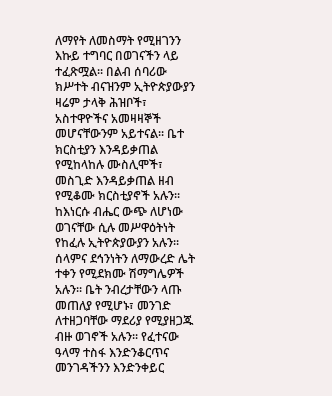ለማየት ለመስማት የሚዘገንን እኩይ ተግባር በወገናችን ላይ ተፈጽሟል፡፡ በልብ ሰባሪው ክሥተት ብናዝንም ኢትዮጵያውያን ዛሬም ታላቅ ሕዝቦች፣ አስተዋዮችና አመዛዛኞች መሆናቸውንም አይተናል፡፡ ቤተ ክርስቲያን እንዳይቃጠል የሚከላከሉ ሙስሊሞች፣ መስጊድ እንዳይቃጠል ዘብ የሚቆሙ ክርስቲያኖች አሉን፡፡ ከእነርሱ ብሔር ውጭ ለሆነው ወገናቸው ሲሉ መሥዋዕትነት የከፈሉ ኢትዮጵያውያን አሉን፡፡ ሰላምና ደኅንነትን ለማውረድ ሌት ተቀን የሚደክሙ ሽማግሌዎች አሉን፡፡ ቤት ንብረታቸውን ላጡ መጠለያ የሚሆኑ፣ መንገድ ለተዘጋባቸው ማደሪያ የሚያዘጋጁ ብዙ ወገኖች አሉን፡፡ የፈተናው ዓላማ ተስፋ እንድንቆርጥና መንገዳችንን እንድንቀይር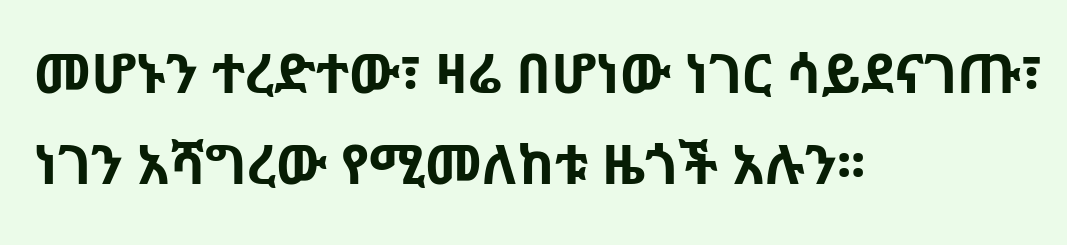መሆኑን ተረድተው፣ ዛሬ በሆነው ነገር ሳይደናገጡ፣ ነገን አሻግረው የሚመለከቱ ዜጎች አሉን፡፡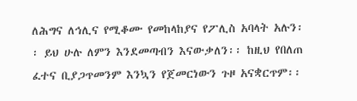ለሕግና ለኅሊና የሚቆሙ የመከላከያና የፖሊስ አባላት አሉን፡፡ ይህ ሁሉ ለምን እንደመጣብን እናውቃለን፡፡ ከዚህ የበለጠ ፈተና ቢያጋጥመንም እንኳን የጀመርነውን ጉዞ አናቋርጥም፡፡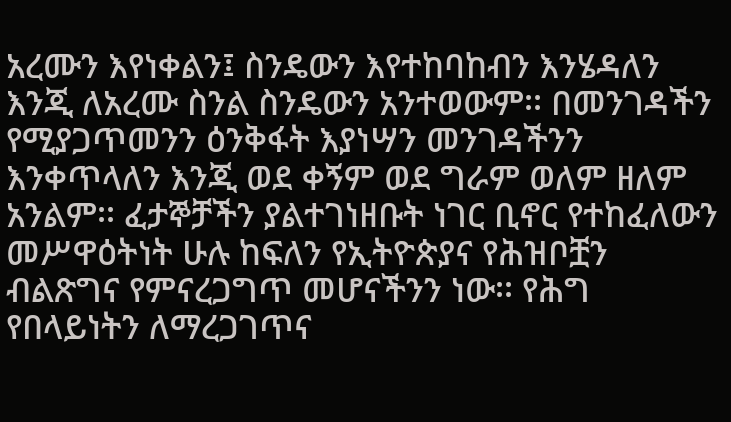አረሙን እየነቀልን፤ ስንዴውን እየተከባከብን እንሄዳለን እንጂ ለአረሙ ስንል ስንዴውን አንተወውም፡፡ በመንገዳችን የሚያጋጥመንን ዕንቅፋት እያነሣን መንገዳችንን እንቀጥላለን እንጂ ወደ ቀኝም ወደ ግራም ወለም ዘለም አንልም፡፡ ፈታኞቻችን ያልተገነዘቡት ነገር ቢኖር የተከፈለውን መሥዋዕትነት ሁሉ ከፍለን የኢትዮጵያና የሕዝቦቿን ብልጽግና የምናረጋግጥ መሆናችንን ነው፡፡ የሕግ የበላይነትን ለማረጋገጥና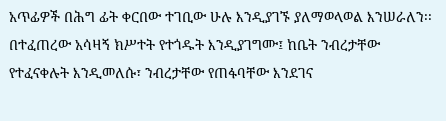አጥፊዎች በሕግ ፊት ቀርበው ተገቢው ሁሉ እንዲያገኙ ያለማወላወል እንሠራለን፡፡ በተፈጠረው አሳዛኝ ክሥተት የተጎዱት እንዲያገግሙ፤ ከቤት ንብረታቸው የተፈናቀሉት እንዲመለሱ፣ ንብረታቸው የጠፋባቸው እንደገና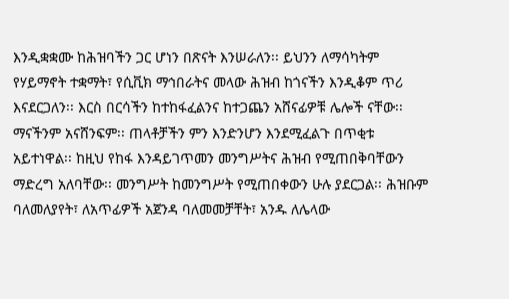እንዲቋቋሙ ከሕዝባችን ጋር ሆነን በጽናት እንሠራለን፡፡ ይህንን ለማሳካትም የሃይማኖት ተቋማት፣ የሲቪክ ማኅበራትና መላው ሕዝብ ከጎናችን እንዲቆም ጥሪ እናደርጋለን፡፡ እርስ በርሳችን ከተከፋፈልንና ከተጋጨን አሸናፊዎቹ ሌሎች ናቸው፡፡ ማናችንም አናሸንፍም፡፡ ጠላቶቻችን ምን እንድንሆን እንደሚፈልጉ በጥቂቱ አይተነዋል፡፡ ከዚህ የከፋ እንዳይገጥመን መንግሥትና ሕዝብ የሚጠበቅባቸውን ማድረግ አለባቸው፡፡ መንግሥት ከመንግሥት የሚጠበቀውን ሁሉ ያደርጋል፡፡ ሕዝቡም ባለመለያየት፣ ለአጥፊዎች አጀንዳ ባለመመቻቸት፣ አንዱ ለሌላው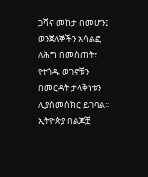ጋሻና መከታ በመሆን፤ ወንጀለኞችን አሳልፎ ለሕግ በመስጠት፣ የተጎዱ ወገኖቹን በመርዳት ታላቅነቱን ሊያስመሰክር ይገባል፡፡ ኢትዮጵያ በልጆቿ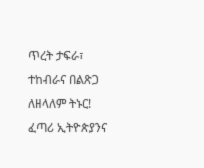ጥረት ታፍራ፣ ተከብራና በልጽጋ ለዘላለም ትኑር! ፈጣሪ ኢትዮጵያንና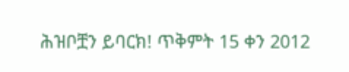ሕዝቦቿን ይባርክ! ጥቅምት 15 ቀን 2012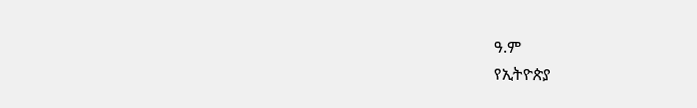ዓ.ም
የኢትዮጵያ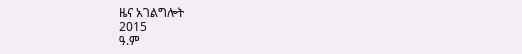ዜና አገልግሎት
2015
ዓ.ም